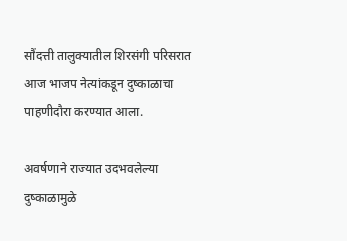सौंदत्ती तालुक्यातील शिरसंगी परिसरात आज भाजप नेत्यांकडून दुष्काळाचा पाहणीदौरा करण्यात आला.

अवर्षणाने राज्यात उदभवलेल्या दुष्काळामुळे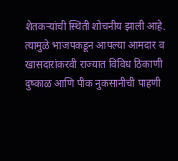शेतकऱ्यांची स्थिती शोचनीय झाली आहे. त्यामुळे भाजपकडून आपल्या आमदार व खासदारांकरवी राज्यात विविध ठिकाणी दुष्काळ आणि पीक नुकसानीची पाहणी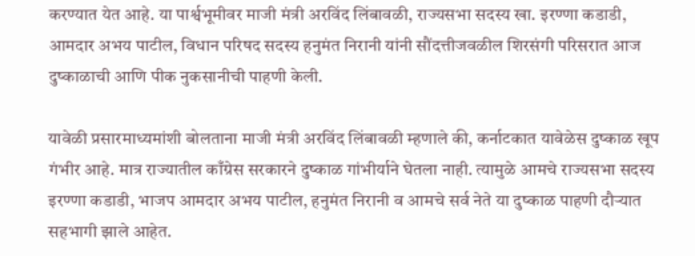करण्यात येत आहे. या पार्श्वभूमीवर माजी मंत्री अरविंद लिंबावळी, राज्यसभा सदस्य खा. इरण्णा कडाडी, आमदार अभय पाटील, विधान परिषद सदस्य हनुमंत निरानी यांनी सौंदत्तीजवळील शिरसंगी परिसरात आज दुष्काळाची आणि पीक नुकसानीची पाहणी केली.

यावेळी प्रसारमाध्यमांशी बोलताना माजी मंत्री अरविंद लिंबावळी म्हणाले की, कर्नाटकात यावेळेस दुष्काळ खूप गंभीर आहे. मात्र राज्यातील काँग्रेस सरकारने दुष्काळ गांभीर्याने घेतला नाही. त्यामुळे आमचे राज्यसभा सदस्य इरण्णा कडाडी, भाजप आमदार अभय पाटील, हनुमंत निरानी व आमचे सर्व नेते या दुष्काळ पाहणी दौऱ्यात सहभागी झाले आहेत.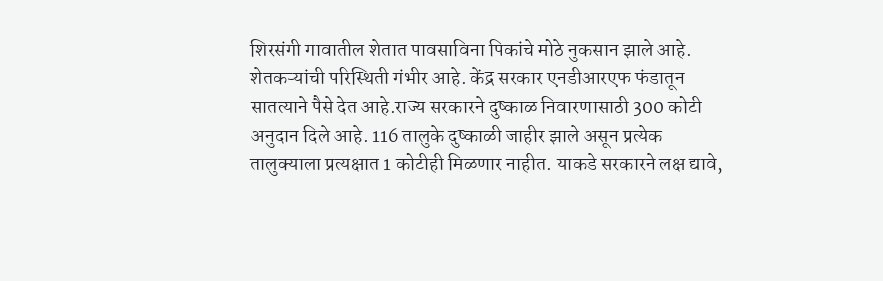शिरसंगी गावातील शेतात पावसाविना पिकांचे मोठे नुकसान झाले आहे.
शेतकऱ्यांची परिस्थिती गंभीर आहे. केंद्र सरकार एनडीआरएफ फंडातून सातत्याने पैसे देत आहे.राज्य सरकारने दुष्काळ निवारणासाठी 300 कोटी अनुदान दिले आहे. 116 तालुके दुष्काळी जाहीर झाले असून प्रत्येक तालुक्याला प्रत्यक्षात 1 कोटीही मिळणार नाहीत. याकडे सरकारने लक्ष द्यावे,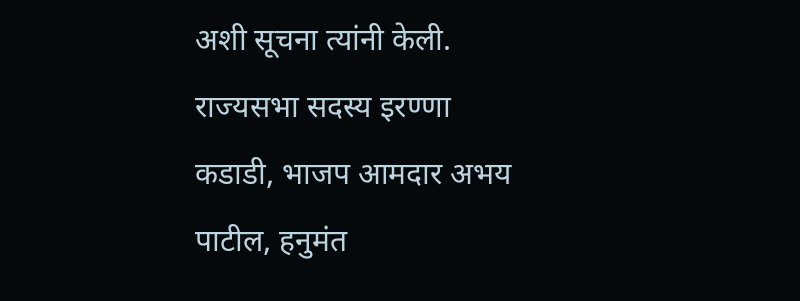अशी सूचना त्यांनी केली.
राज्यसभा सदस्य इरण्णा कडाडी, भाजप आमदार अभय पाटील, हनुमंत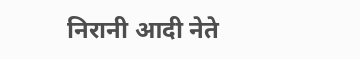निरानी आदी नेते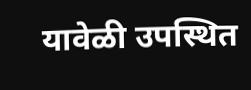यावेळी उपस्थित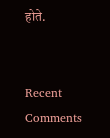होते.


Recent Comments